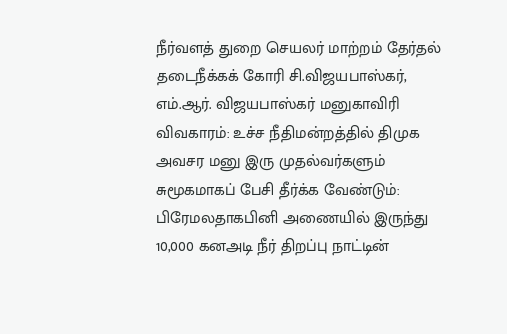நீர்வளத் துறை செயலர் மாற்றம் தேர்தல் தடைநீக்கக் கோரி சி.விஜயபாஸ்கர், எம்.ஆர். விஜயபாஸ்கர் மனுகாவிரி விவகாரம்: உச்ச நீதிமன்றத்தில் திமுக அவசர மனு இரு முதல்வர்களும் சுமூகமாகப் பேசி தீர்க்க வேண்டும்: பிரேமலதாகபினி அணையில் இருந்து 10,000 கனஅடி நீர் திறப்பு நாட்டின்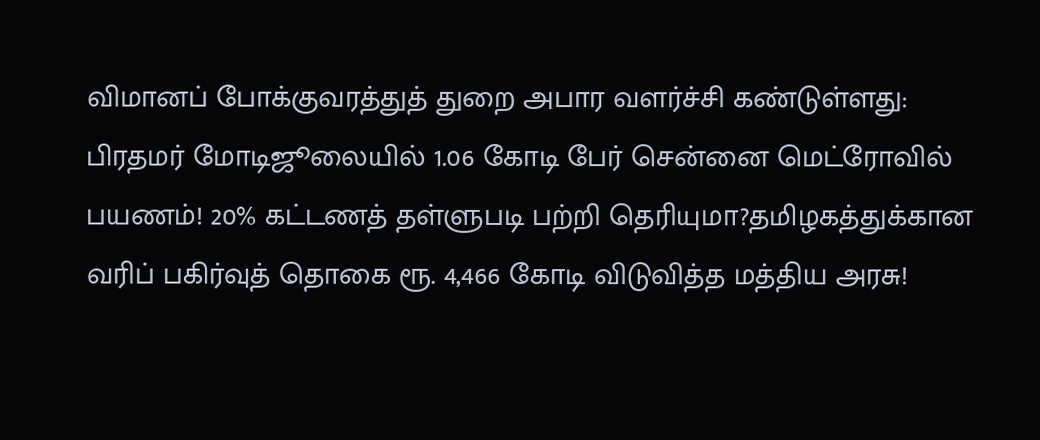விமானப் போக்குவரத்துத் துறை அபார வளர்ச்சி கண்டுள்ளது: பிரதமர் மோடிஜூலையில் 1.06 கோடி பேர் சென்னை மெட்ரோவில் பயணம்! 20% கட்டணத் தள்ளுபடி பற்றி தெரியுமா?தமிழகத்துக்கான வரிப் பகிர்வுத் தொகை ரூ. 4,466 கோடி விடுவித்த மத்திய அரசு!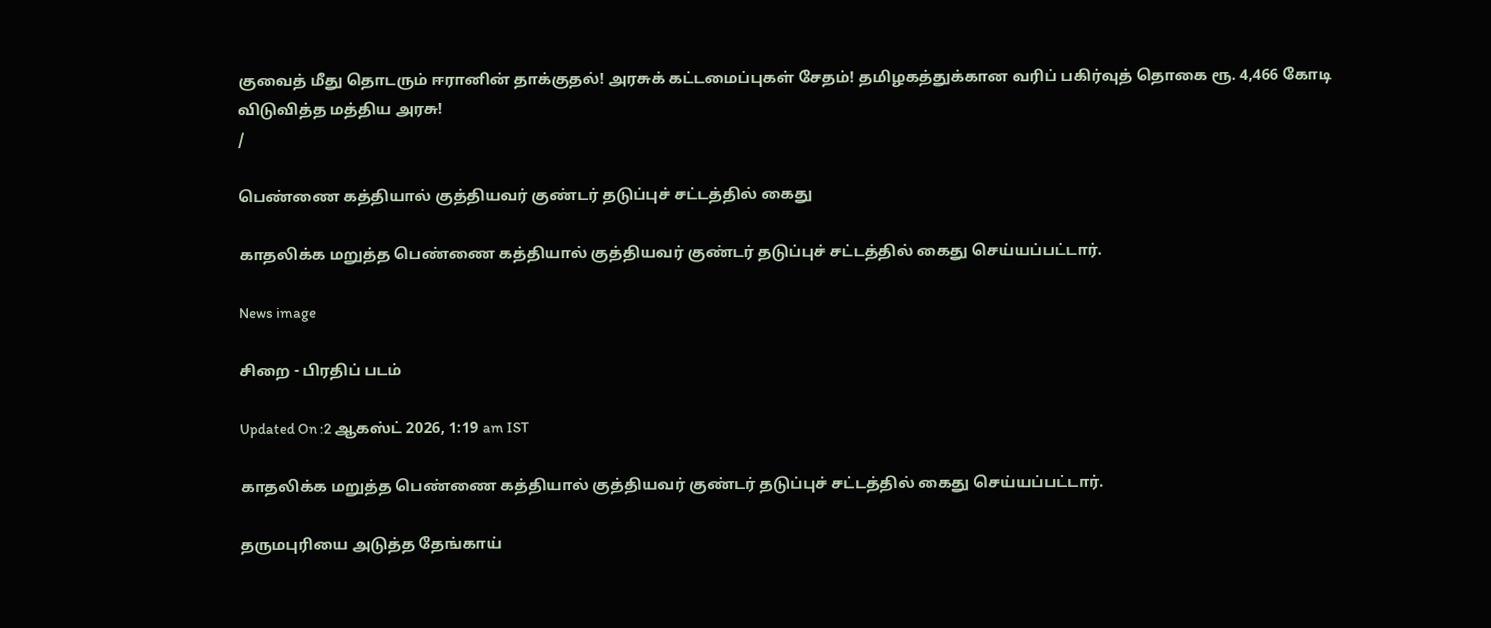குவைத் மீது தொடரும் ஈரானின் தாக்குதல்! அரசுக் கட்டமைப்புகள் சேதம்! தமிழகத்துக்கான வரிப் பகிர்வுத் தொகை ரூ. 4,466 கோடி விடுவித்த மத்திய அரசு!
/

பெண்ணை கத்தியால் குத்தியவர் குண்டர் தடுப்புச் சட்டத்தில் கைது

காதலிக்க மறுத்த பெண்ணை கத்தியால் குத்தியவர் குண்டர் தடுப்புச் சட்டத்தில் கைது செய்யப்பட்டார்.

News image

சிறை - பிரதிப் படம்

Updated On :2 ஆகஸ்ட் 2026, 1:19 am IST

காதலிக்க மறுத்த பெண்ணை கத்தியால் குத்தியவர் குண்டர் தடுப்புச் சட்டத்தில் கைது செய்யப்பட்டார்.

தருமபுரியை அடுத்த தேங்காய்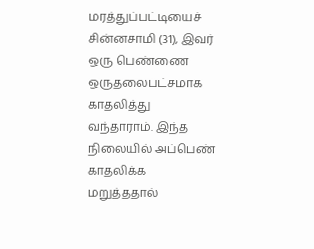மரத்துப்பட்டியைச் சின்னசாமி (31), இவர் ஒரு பெண்ணை ஒருதலைபட்சமாக காதலித்து வந்தாராம். இந்த நிலையில் அப்பெண் காதலிக்க மறுத்ததால்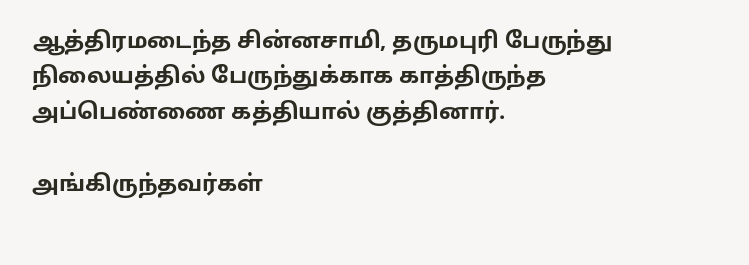ஆத்திரமடைந்த சின்னசாமி, தருமபுரி பேருந்து நிலையத்தில் பேருந்துக்காக காத்திருந்த அப்பெண்ணை கத்தியால் குத்தினார்.

அங்கிருந்தவர்கள்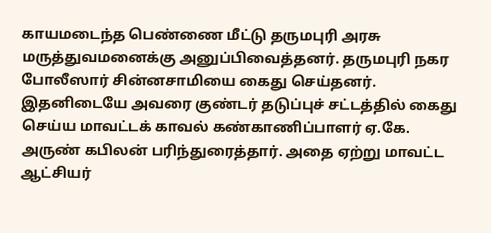காயமடைந்த பெண்ணை மீட்டு தருமபுரி அரசு மருத்துவமனைக்கு அனுப்பிவைத்தனர். தருமபுரி நகர போலீஸார் சின்னசாமியை கைது செய்தனர். இதனிடையே அவரை குண்டர் தடுப்புச் சட்டத்தில் கைது செய்ய மாவட்டக் காவல் கண்காணிப்பாளர் ஏ.கே. அருண் கபிலன் பரிந்துரைத்தார். அதை ஏற்று மாவட்ட ஆட்சியர்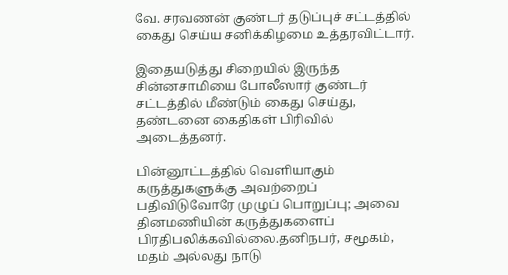வே. சரவணன் குண்டர் தடுப்புச் சட்டத்தில் கைது செய்ய சனிக்கிழமை உத்தரவிட்டார்.

இதையடுத்து சிறையில் இருந்த சின்னசாமியை போலீஸார் குண்டர் சட்டத்தில் மீண்டும் கைது செய்து, தண்டனை கைதிகள் பிரிவில் அடைத்தனர்.

பின்னூட்டத்தில் வெளியாகும் கருத்துகளுக்கு அவற்றைப் பதிவிடுவோரே முழுப் பொறுப்பு; அவை தினமணியின் கருத்துகளைப் பிரதிபலிக்கவில்லை.தனிநபர், சமூகம், மதம் அல்லது நாடு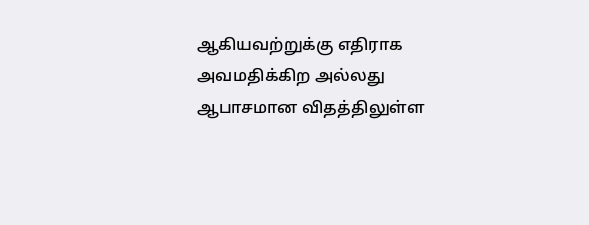ஆகியவற்றுக்கு எதிராக அவமதிக்கிற அல்லது ஆபாசமான விதத்திலுள்ள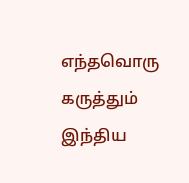எந்தவொரு கருத்தும் இந்திய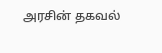அரசின் தகவல்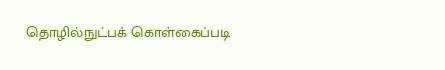தொழில்நுட்பக் கொள்கைப்படி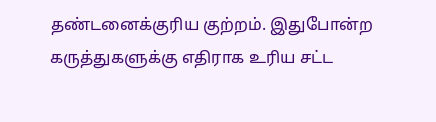தண்டனைக்குரிய குற்றம். இதுபோன்ற கருத்துகளுக்கு எதிராக உரிய சட்ட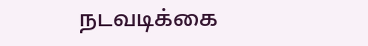நடவடிக்கை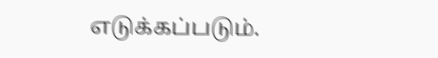எடுக்கப்படும்.